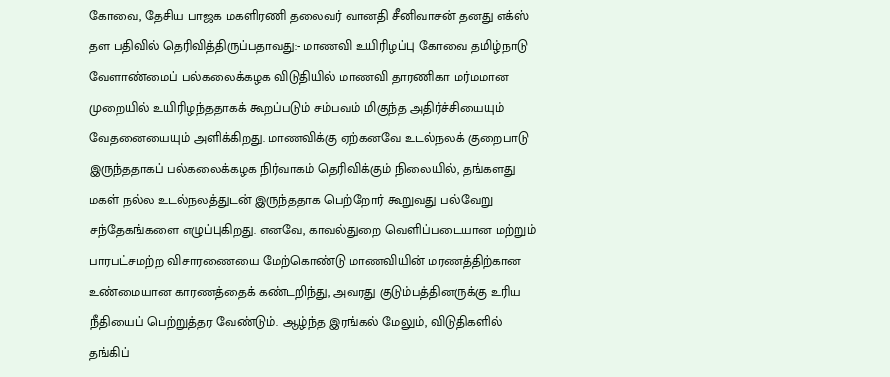கோவை, தேசிய பாஜக மகளிரணி தலைவர் வானதி சீனிவாசன் தனது எக்ஸ் தள பதிவில் தெரிவித்திருப்பதாவது:- மாணவி உயிரிழப்பு கோவை தமிழ்நாடு வேளாண்மைப் பல்கலைக்கழக விடுதியில் மாணவி தாரணிகா மர்மமான முறையில் உயிரிழந்ததாகக் கூறப்படும் சம்பவம் மிகுந்த அதிர்ச்சியையும் வேதனையையும் அளிக்கிறது. மாணவிக்கு ஏற்கனவே உடல்நலக் குறைபாடு இருந்ததாகப் பல்கலைக்கழக நிர்வாகம் தெரிவிக்கும் நிலையில், தங்களது மகள் நல்ல உடல்நலத்துடன் இருந்ததாக பெற்றோர் கூறுவது பல்வேறு சந்தேகங்களை எழுப்புகிறது. எனவே, காவல்துறை வெளிப்படையான மற்றும் பாரபட்சமற்ற விசாரணையை மேற்கொண்டு மாணவியின் மரணத்திற்கான உண்மையான காரணத்தைக் கண்டறிந்து, அவரது குடும்பத்தினருக்கு உரிய நீதியைப் பெற்றுத்தர வேண்டும். ஆழ்ந்த இரங்கல் மேலும், விடுதிகளில் தங்கிப்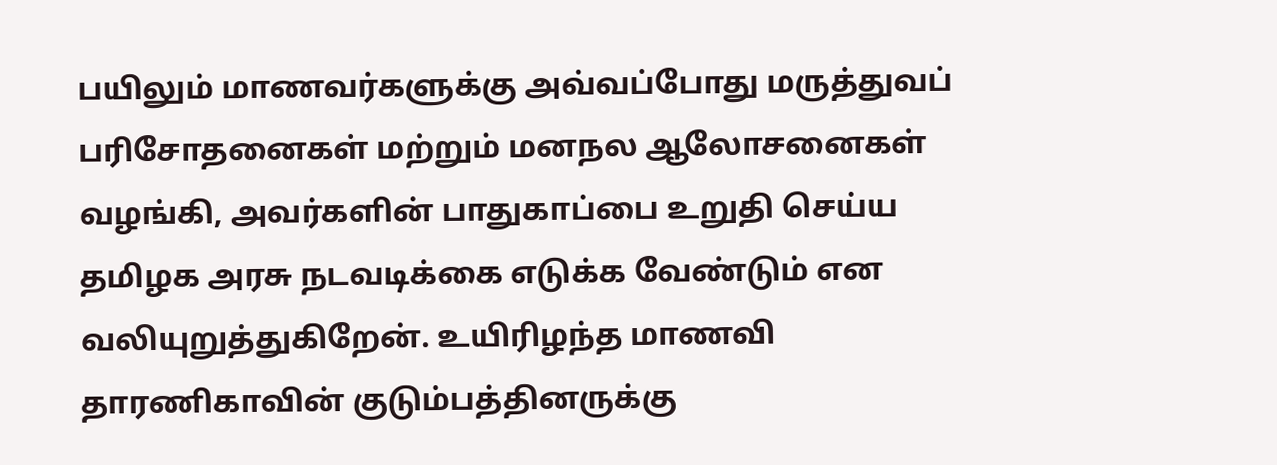பயிலும் மாணவர்களுக்கு அவ்வப்போது மருத்துவப் பரிசோதனைகள் மற்றும் மனநல ஆலோசனைகள் வழங்கி, அவர்களின் பாதுகாப்பை உறுதி செய்ய தமிழக அரசு நடவடிக்கை எடுக்க வேண்டும் என வலியுறுத்துகிறேன். உயிரிழந்த மாணவி தாரணிகாவின் குடும்பத்தினருக்கு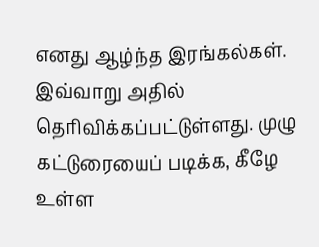எனது ஆழ்ந்த இரங்கல்கள். இவ்வாறு அதில் தெரிவிக்கப்பட்டுள்ளது. முழு கட்டுரையைப் படிக்க, கீழே உள்ள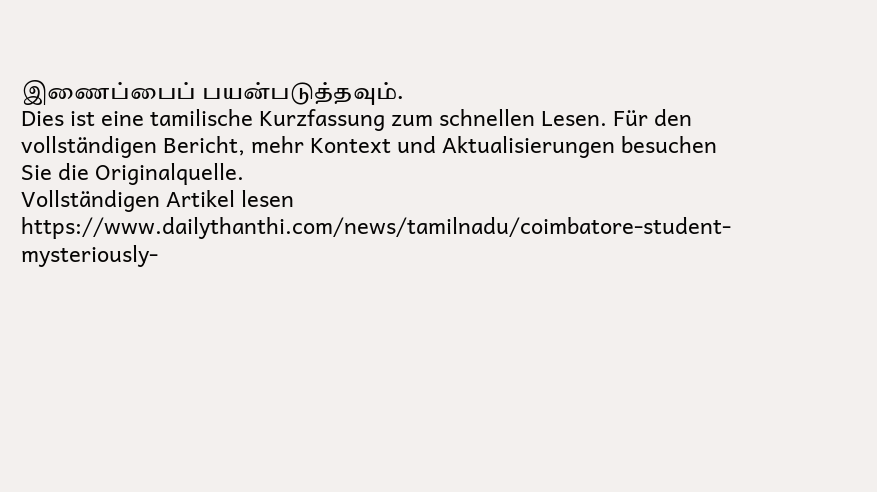இணைப்பைப் பயன்படுத்தவும்.
Dies ist eine tamilische Kurzfassung zum schnellen Lesen. Für den vollständigen Bericht, mehr Kontext und Aktualisierungen besuchen Sie die Originalquelle.
Vollständigen Artikel lesen
https://www.dailythanthi.com/news/tamilnadu/coimbatore-student-mysteriously-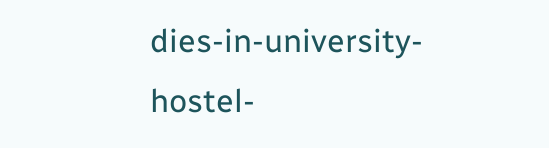dies-in-university-hostel-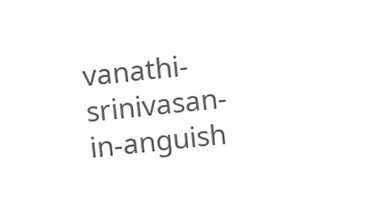vanathi-srinivasan-in-anguish